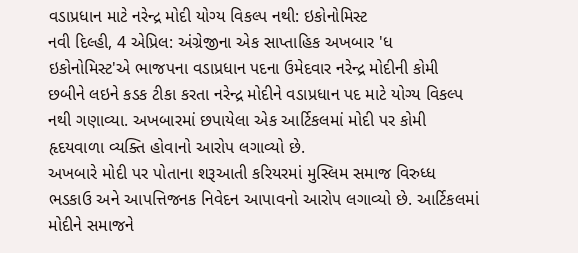વડાપ્રધાન માટે નરેન્દ્ર મોદી યોગ્ય વિકલ્પ નથી: ઇકોનોમિસ્ટ
નવી દિલ્હી, 4 એપ્રિલ: અંગ્રેજીના એક સાપ્તાહિક અખબાર 'ધ ઇકોનોમિસ્ટ'એ ભાજપના વડાપ્રધાન પદના ઉમેદવાર નરેન્દ્ર મોદીની કોમી છબીને લઇને કડક ટીકા કરતા નરેન્દ્ર મોદીને વડાપ્રધાન પદ માટે યોગ્ય વિકલ્પ નથી ગણાવ્યા. અખબારમાં છપાયેલા એક આર્ટિકલમાં મોદી પર કોમી હૃદયવાળા વ્યક્તિ હોવાનો આરોપ લગાવ્યો છે.
અખબારે મોદી પર પોતાના શરૂઆતી કરિયરમાં મુસ્લિમ સમાજ વિરુધ્ધ ભડકાઉ અને આપત્તિજનક નિવેદન આપાવનો આરોપ લગાવ્યો છે. આર્ટિકલમાં મોદીને સમાજને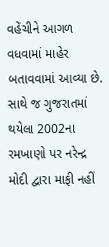વહેંચીને આગળ વધવામાં માહેર બતાવવામાં આવ્યા છે. સાથે જ ગુજરાતમાં થયેલા 2002ના રમખાણો પર નરેન્દ્ર મોદી દ્વારા માફી નહીં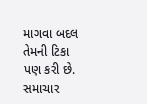માગવા બદલ તેમની ટિકા પણ કરી છે.
સમાચાર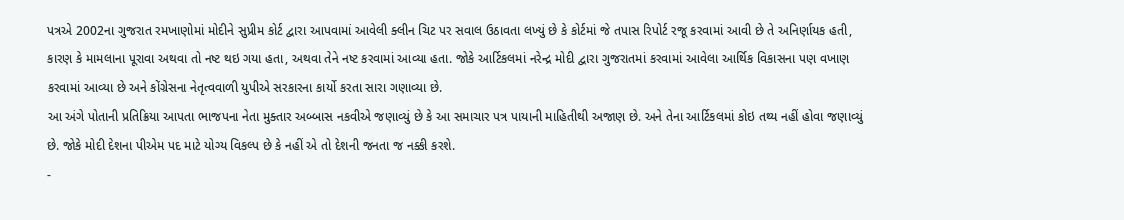પત્રએ 2002ના ગુજરાત રમખાણોમાં મોદીને સુપ્રીમ કોર્ટ દ્વારા આપવામાં આવેલી ક્લીન ચિટ પર સવાલ ઉઠાવતા લખ્યું છે કે કોર્ટમાં જે તપાસ રિપોર્ટ રજૂ કરવામાં આવી છે તે અનિર્ણાયક હતી, કારણ કે મામલાના પૂરાવા અથવા તો નષ્ટ થઇ ગયા હતા, અથવા તેને નષ્ટ કરવામાં આવ્યા હતા. જોકે આર્ટિકલમાં નરેન્દ્ર મોદી દ્વારા ગુજરાતમાં કરવામાં આવેલા આર્થિક વિકાસના પણ વખાણ કરવામાં આવ્યા છે અને કોંગ્રેસના નેતૃત્વવાળી યુપીએ સરકારના કાર્યો કરતા સારા ગણાવ્યા છે.
આ અંગે પોતાની પ્રતિક્રિયા આપતા ભાજપના નેતા મુક્તાર અબ્બાસ નકવીએ જણાવ્યું છે કે આ સમાચાર પત્ર પાયાની માહિતીથી અજાણ છે. અને તેના આર્ટિકલમાં કોઇ તથ્ય નહીં હોવા જણાવ્યું છે. જોકે મોદી દેશના પીએમ પદ માટે યોગ્ય વિકલ્પ છે કે નહીં એ તો દેશની જનતા જ નક્કી કરશે.
-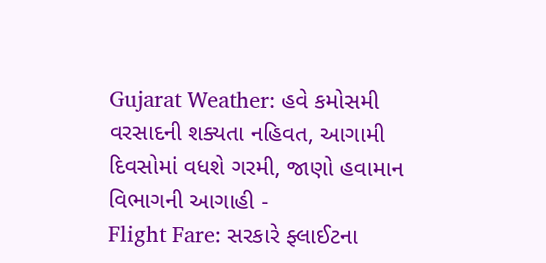Gujarat Weather: હવે કમોસમી વરસાદની શક્યતા નહિવત, આગામી દિવસોમાં વધશે ગરમી, જાણો હવામાન વિભાગની આગાહી -
Flight Fare: સરકારે ફ્લાઈટના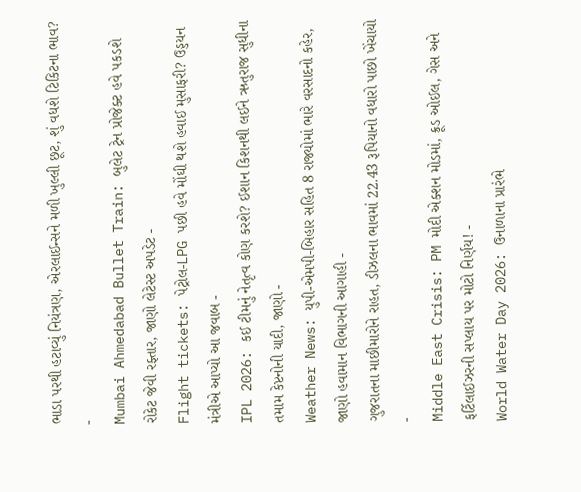ભાડા પરથી હટાવ્યું નિયંત્રણ, એરલાઈન્સને મળી ખુલ્લી છૂટ, શું વધશે ટિકિટના ભાવ? -
Mumbai Ahmedabad Bullet Train: બુલેટ ટ્રેન પ્રોજેક્ટ હવે પકડશે રોકેટ જેવી રફ્તાર, જાણો લેટેસ્ટ અપડેટ -
Flight tickets: પેટ્રોલ-LPG પછી હવે મોંઘી થશે હવાઈ મુસાફરી? ઉડ્ડયન મંત્રીએ આપ્યો આ જવાબ -
IPL 2026: કઈ ટીમનું નેતૃત્વ કોણ કરશે? ઈશાન કિશનથી લઈને ઋતુરાજ સુધીના તમામ કેપ્ટનોની યાદી, જાણો -
Weather News: યુપી-એમપી-બિહાર સહિત 8 રાજ્યોમાં ભારે વરસાદનો કહેર, જાણો હવામાન વિભાગની આગાહી -
ગુજરાતના માછીમારોને રાહત, ડીઝલના ભાવમાં 22.43 રૂપિયાનો વધારો પાછો ખેંચાયો -
Middle East Crisis: PM મોદી એક્શન મોડમાં, ક્રૂડ ઓઈલ, ગેસ અને ફર્ટિલાઈઝરની સપ્લાય પર મોટો નિર્ણય! -
World Water Day 2026: ઉનાળાના પ્રારંભે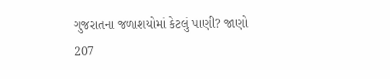ગુજરાતના જળાશયોમાં કેટલું પાણી? જાણો 207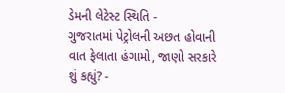ડેમની લેટેસ્ટ સ્થિતિ -
ગુજરાતમાં પેટ્રોલની અછત હોવાની વાત ફેલાતા હંગામો, જાણો સરકારે શું કહ્યું? -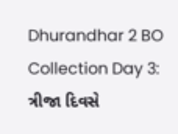Dhurandhar 2 BO Collection Day 3: ત્રીજા દિવસે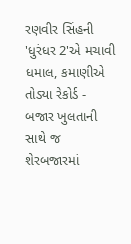રણવીર સિંહની 'ધુરંધર 2'એ મચાવી ધમાલ, કમાણીએ તોડ્યા રેકોર્ડ -
બજાર ખુલતાની સાથે જ શેરબજારમાં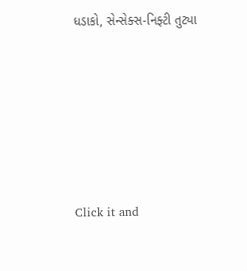ધડાકો, સેન્સેક્સ-નિફ્ટી તુટ્યા









Click it and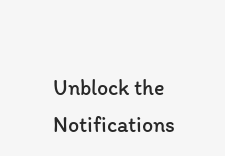Unblock the Notifications